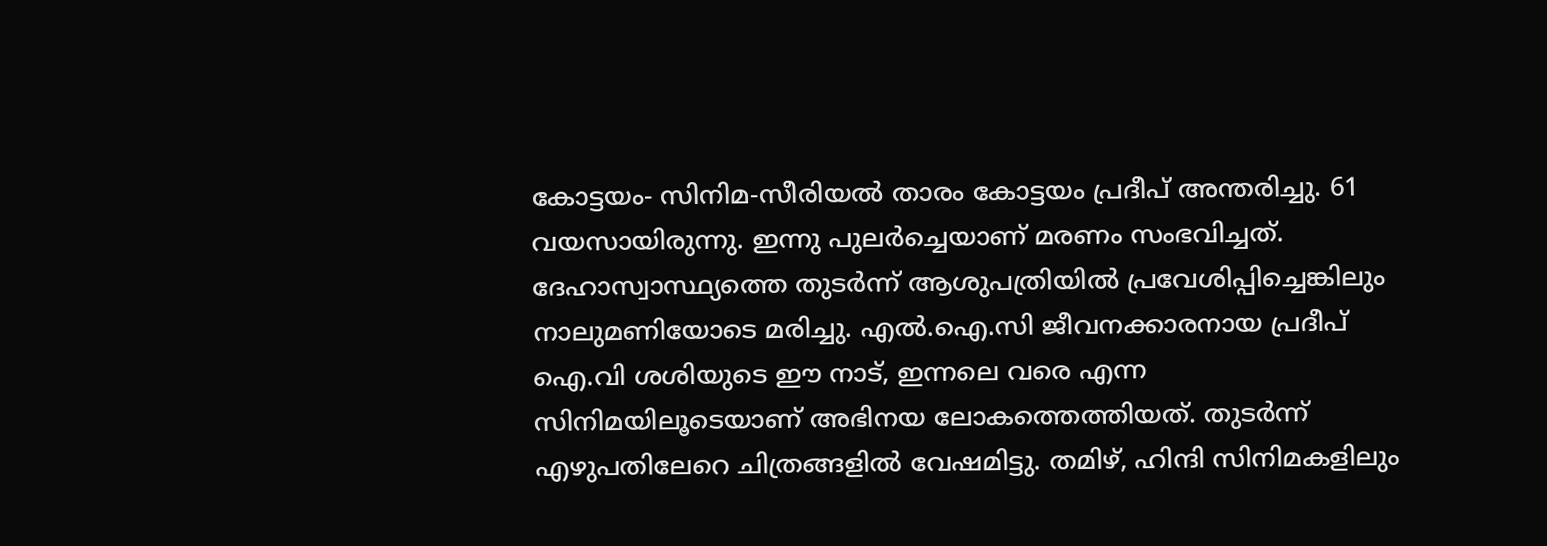കോട്ടയം- സിനിമ-സീരിയൽ താരം കോട്ടയം പ്രദീപ് അന്തരിച്ചു. 61 വയസായിരുന്നു. ഇന്നു പുലർച്ചെയാണ് മരണം സംഭവിച്ചത്. ദേഹാസ്വാസ്ഥ്യത്തെ തുടർന്ന് ആശുപത്രിയിൽ പ്രവേശിപ്പിച്ചെങ്കിലും നാലുമണിയോടെ മരിച്ചു. എൽ.ഐ.സി ജീവനക്കാരനായ പ്രദീപ് ഐ.വി ശശിയുടെ ഈ നാട്, ഇന്നലെ വരെ എന്ന സിനിമയിലൂടെയാണ് അഭിനയ ലോകത്തെത്തിയത്. തുടർന്ന് എഴുപതിലേറെ ചിത്രങ്ങളിൽ വേഷമിട്ടു. തമിഴ്, ഹിന്ദി സിനിമകളിലും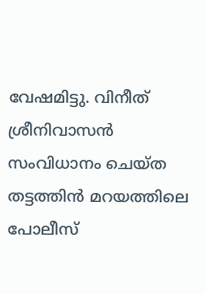വേഷമിട്ടു. വിനീത് ശ്രീനിവാസൻ സംവിധാനം ചെയ്ത തട്ടത്തിൻ മറയത്തിലെ പോലീസ്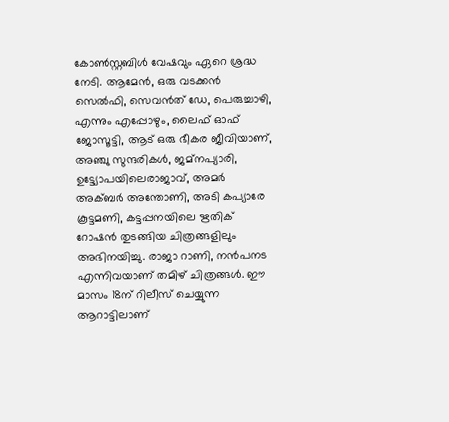കോൺസ്റ്റബിൾ വേഷവും ഏറെ ശ്രദ്ധ നേടി. ആമേൻ, ഒരു വടക്കൻ സെൽഫി, സെവൻത് ഡേ, പെരുച്ചാഴി, എന്നും എപ്പോഴും, ലൈഫ് ഓഫ് ജോസൂട്ടി, ആട് ഒരു ഭീകര ജീവിയാണ്, അഞ്ചു സുന്ദരികൾ, ജമ്നപ്യാരി, ഉട്ട്യോപയിലെരാജാവ്, അമർ അക്ബർ അന്തോണി, അടി കപ്യാരേ കൂട്ടമണി, കട്ടപ്പനയിലെ ഋതിക് റോഷൻ തുടങ്ങിയ ചിത്രങ്ങളിലും അഭിനയിച്ചു. രാജാ റാണി, നൻപനട എന്നിവയാണ് തമിഴ് ചിത്രങ്ങൾ. ഈ മാസം 18ന് റിലീസ് ചെയ്യുന്ന ആറാട്ടിലാണ്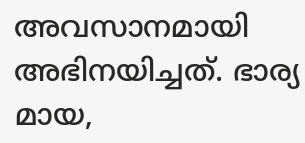അവസാനമായി അഭിനയിച്ചത്. ഭാര്യ മായ,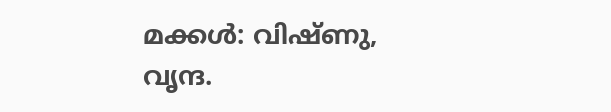മക്കൾ: വിഷ്ണു, വൃന്ദ.